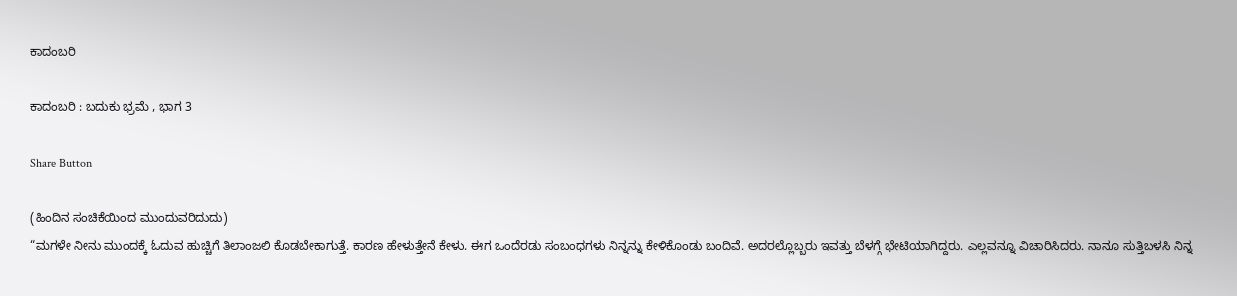ಕಾದಂಬರಿ

ಕಾದಂಬರಿ : ಬದುಕು ಭ್ರಮೆ , ಭಾಗ 3

Share Button

(ಹಿಂದಿನ ಸಂಚಿಕೆಯಿಂದ ಮುಂದುವರಿದುದು)
“ಮಗಳೇ ನೀನು ಮುಂದಕ್ಕೆ ಓದುವ ಹುಚ್ಚಿಗೆ ತಿಲಾಂಜಲಿ ಕೊಡಬೇಕಾಗುತ್ತೆ. ಕಾರಣ ಹೇಳುತ್ತೇನೆ ಕೇಳು. ಈಗ ಒಂದೆರಡು ಸಂಬಂಧಗಳು ನಿನ್ನನ್ನು ಕೇಳಿಕೊಂಡು ಬಂದಿವೆ. ಅದರಲ್ಲೊಬ್ಬರು ಇವತ್ತು ಬೆಳಗ್ಗೆ ಭೇಟಿಯಾಗಿದ್ದರು. ಎಲ್ಲವನ್ನೂ ವಿಚಾರಿಸಿದರು. ನಾನೂ ಸುತ್ತಿಬಳಸಿ ನಿನ್ನ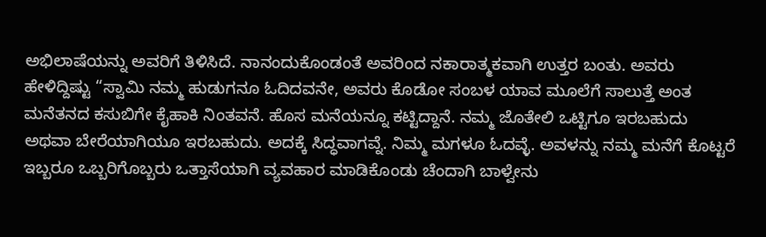ಅಭಿಲಾಷೆಯನ್ನು ಅವರಿಗೆ ತಿಳಿಸಿದೆ. ನಾನಂದುಕೊಂಡಂತೆ ಅವರಿಂದ ನಕಾರಾತ್ಮಕವಾಗಿ ಉತ್ತರ ಬಂತು. ಅವರು ಹೇಳಿದ್ದಿಷ್ಟು “ಸ್ವಾಮಿ ನಮ್ಮ ಹುಡುಗನೂ ಓದಿದವನೇ, ಅವರು ಕೊಡೋ ಸಂಬಳ ಯಾವ ಮೂಲೆಗೆ ಸಾಲುತ್ತೆ ಅಂತ ಮನೆತನದ ಕಸುಬಿಗೇ ಕೈಹಾಕಿ ನಿಂತವನೆ. ಹೊಸ ಮನೆಯನ್ನೂ ಕಟ್ಟಿದ್ದಾನೆ. ನಮ್ಮ ಜೊತೇಲಿ ಒಟ್ಟಿಗೂ ಇರಬಹುದು ಅಥವಾ ಬೇರೆಯಾಗಿಯೂ ಇರಬಹುದು. ಅದಕ್ಕೆ ಸಿದ್ಧವಾಗವ್ನೆ. ನಿಮ್ಮ ಮಗಳೂ ಓದವ್ಳೆ. ಅವಳನ್ನು ನಮ್ಮ ಮನೆಗೆ ಕೊಟ್ಟರೆ ಇಬ್ಬರೂ ಒಬ್ಬರಿಗೊಬ್ಬರು ಒತ್ತಾಸೆಯಾಗಿ ವ್ಯವಹಾರ ಮಾಡಿಕೊಂಡು ಚೆಂದಾಗಿ ಬಾಳ್ವೇನು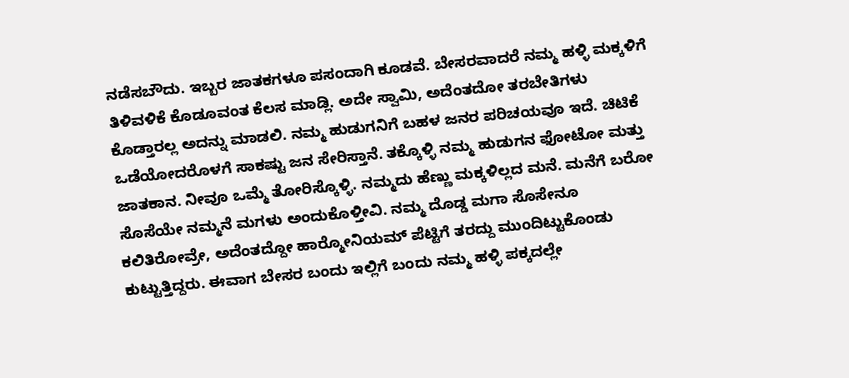ನಡೆಸಬೌದು. ಇಬ್ಬರ ಜಾತಕಗಳೂ ಪಸಂದಾಗಿ ಕೂಡವೆ. ಬೇಸರವಾದರೆ ನಮ್ಮ ಹಳ್ಳಿ ಮಕ್ಕಳಿಗೆ ತಿಳಿವಳಿಕೆ ಕೊಡೂವಂತ ಕೆಲಸ ಮಾಡ್ಲಿ. ಅದೇ ಸ್ವಾಮಿ, ಅದೆಂತದೋ ತರಬೇತಿಗಳು ಕೊಡ್ತಾರಲ್ಲ ಅದನ್ನು ಮಾಡಲಿ. ನಮ್ಮ ಹುಡುಗನಿಗೆ ಬಹಳ ಜನರ ಪರಿಚಯವೂ ಇದೆ. ಚಿಟಿಕೆ ಒಡೆಯೋದರೊಳಗೆ ಸಾಕಷ್ಟು ಜನ ಸೇರಿಸ್ತಾನೆ. ತಕ್ಕೊಳ್ಳಿ ನಮ್ಮ ಹುಡುಗನ ಫೋಟೋ ಮತ್ತು ಜಾತಕಾನ. ನೀವೂ ಒಮ್ಮೆ ತೋರಿಸ್ಕೊಳ್ಳಿ. ನಮ್ಮದು ಹೆಣ್ಣು ಮಕ್ಕಳಿಲ್ಲದ ಮನೆ. ಮನೆಗೆ ಬರೋ ಸೊಸೆಯೇ ನಮ್ಮನೆ ಮಗಳು ಅಂದುಕೊಳ್ತೀವಿ. ನಮ್ಮ ದೊಡ್ಡ ಮಗಾ ಸೊಸೇನೂ ಕಲಿತಿರೋವ್ರೇ, ಅದೆಂತದ್ದೋ ಹಾರ‍್ಮೋನಿಯಮ್ ಪೆಟ್ಟಿಗೆ ತರದ್ದು ಮುಂದಿಟ್ಟುಕೊಂಡು ಕುಟ್ಟುತ್ತಿದ್ದರು. ಈವಾಗ ಬೇಸರ ಬಂದು ಇಲ್ಲಿಗೆ ಬಂದು ನಮ್ಮ ಹಳ್ಳಿ ಪಕ್ಕದಲ್ಲೇ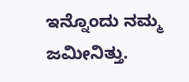ಇನ್ನೊಂದು ನಮ್ಮ ಜಮೀನಿತ್ತು.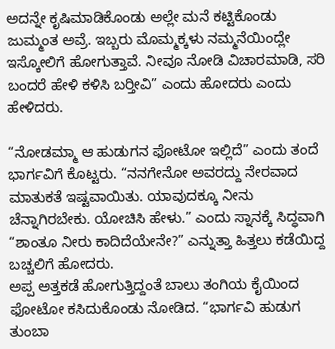ಅದನ್ನೇ ಕೃಷಿಮಾಡಿಕೊಂಡು ಅಲ್ಲೇ ಮನೆ ಕಟ್ಟಿಕೊಂಡು ಜುಮ್ಮಂತ ಅವ್ರೆ. ಇಬ್ಬರು ಮೊಮ್ಮಕ್ಕಳು ನಮ್ಮನೆಯಿಂದ್ಲೇ ಇಸ್ಕೋಲಿಗೆ ಹೋಗುತ್ತಾವೆ. ನೀವೂ ನೋಡಿ ವಿಚಾರಮಾಡಿ, ಸರಿ ಬಂದರೆ ಹೇಳಿ ಕಳಿಸಿ ಬರ‍್ತೀವಿ” ಎಂದು ಹೋದರು ಎಂದು ಹೇಳಿದರು.

“ನೋಡಮ್ಮಾ ಆ ಹುಡುಗನ ಫೋಟೋ ಇಲ್ಲಿದೆ” ಎಂದು ತಂದೆ ಭಾರ್ಗವಿಗೆ ಕೊಟ್ಟರು. “ನನಗೇನೋ ಅವರದ್ದು ನೇರವಾದ ಮಾತುಕತೆ ಇಷ್ಟವಾಯಿತು. ಯಾವುದಕ್ಕೂ ನೀನು ಚೆನ್ನಾಗಿರಬೇಕು. ಯೋಚಿಸಿ ಹೇಳು.” ಎಂದು ಸ್ನಾನಕ್ಕೆ ಸಿದ್ಧವಾಗಿ “ಶಾಂತೂ ನೀರು ಕಾದಿದೆಯೇನೇ?” ಎನ್ನುತ್ತಾ ಹಿತ್ತಲು ಕಡೆಯಿದ್ದ ಬಚ್ಚಲಿಗೆ ಹೋದರು.
ಅಪ್ಪ ಅತ್ತಕಡೆ ಹೋಗುತ್ತಿದ್ದಂತೆ ಬಾಲು ತಂಗಿಯ ಕೈಯಿಂದ ಫೋಟೋ ಕಸಿದುಕೊಂಡು ನೋಡಿದ. “ಭಾರ್ಗವಿ ಹುಡುಗ ತುಂಬಾ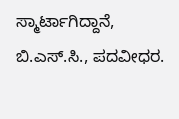ಸ್ಮಾರ್ಟಾಗಿದ್ದಾನೆ, ಬಿ.ಎಸ್.ಸಿ., ಪದವೀಧರ.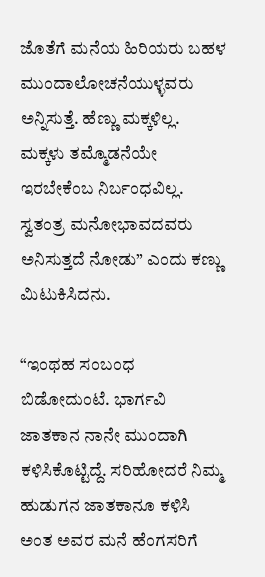ಜೊತೆಗೆ ಮನೆಯ ಹಿರಿಯರು ಬಹಳ ಮುಂದಾಲೋಚನೆಯುಳ್ಳವರು ಅನ್ನಿಸುತ್ತೆ. ಹೆಣ್ಣು ಮಕ್ಕಳಿಲ್ಲ. ಮಕ್ಕಳು ತಮ್ಮೊಡನೆಯೇ ಇರಬೇಕೆಂಬ ನಿರ್ಬಂಧವಿಲ್ಲ. ಸ್ವತಂತ್ರ ಮನೋಭಾವದವರು ಅನಿಸುತ್ತದೆ ನೋಡು” ಎಂದು ಕಣ್ಣು ಮಿಟುಕಿಸಿದನು.

“ಇಂಥಹ ಸಂಬಂಧ ಬಿಡೋದುಂಟೆ. ಭಾರ್ಗವಿ ಜಾತಕಾನ ನಾನೇ ಮುಂದಾಗಿ ಕಳಿಸಿಕೊಟ್ಟಿದ್ದೆ. ಸರಿಹೋದರೆ ನಿಮ್ಮ ಹುಡುಗನ ಜಾತಕಾನೂ ಕಳಿಸಿ ಅಂತ ಅವರ ಮನೆ ಹೆಂಗಸರಿಗೆ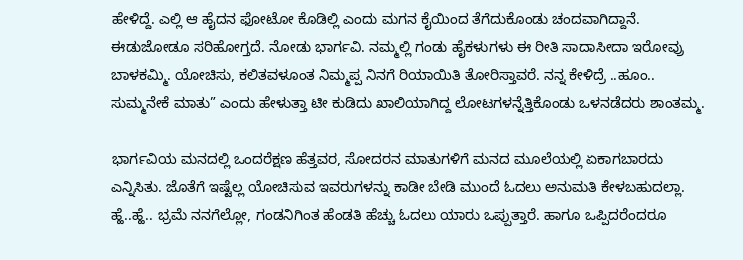ಹೇಳಿದ್ದೆ. ಎಲ್ಲಿ ಆ ಹೈದನ ಫೋಟೋ ಕೊಡಿಲ್ಲಿ ಎಂದು ಮಗನ ಕೈಯಿಂದ ತೆಗೆದುಕೊಂಡು ಚಂದವಾಗಿದ್ದಾನೆ. ಈಡುಜೋಡೂ ಸರಿಹೋಗ್ತದೆ. ನೋಡು ಭಾರ್ಗವಿ. ನಮ್ಮಲ್ಲಿ ಗಂಡು ಹೈಕಳುಗಳು ಈ ರೀತಿ ಸಾದಾಸೀದಾ ಇರೋವ್ರು ಬಾಳಕಮ್ಮಿ. ಯೋಚಿಸು, ಕಲಿತವಳೂಂತ ನಿಮ್ಮಪ್ಪ ನಿನಗೆ ರಿಯಾಯಿತಿ ತೋರಿಸ್ತಾವರೆ. ನನ್ನ ಕೇಳಿದ್ರೆ ..ಹೂಂ.. ಸುಮ್ಮನೇಕೆ ಮಾತು” ಎಂದು ಹೇಳುತ್ತಾ ಟೀ ಕುಡಿದು ಖಾಲಿಯಾಗಿದ್ದ ಲೋಟಗಳನ್ನೆತ್ತಿಕೊಂಡು ಒಳನಡೆದರು ಶಾಂತಮ್ಮ.

ಭಾರ್ಗವಿಯ ಮನದಲ್ಲಿ ಒಂದರೆಕ್ಷಣ ಹೆತ್ತವರ, ಸೋದರನ ಮಾತುಗಳಿಗೆ ಮನದ ಮೂಲೆಯಲ್ಲಿ ಏಕಾಗಬಾರದು ಎನ್ನಿಸಿತು. ಜೊತೆಗೆ ಇಷ್ಟೆಲ್ಲ ಯೋಚಿಸುವ ಇವರುಗಳನ್ನು ಕಾಡೀ ಬೇಡಿ ಮುಂದೆ ಓದಲು ಅನುಮತಿ ಕೇಳಬಹುದಲ್ಲಾ. ಹ್ಹೆ..ಹ್ಹೆ.. ಭ್ರಮೆ ನನಗೆಲ್ಲೋ, ಗಂಡನಿಗಿಂತ ಹೆಂಡತಿ ಹೆಚ್ಚು ಓದಲು ಯಾರು ಒಪ್ಪುತ್ತಾರೆ. ಹಾಗೂ ಒಪ್ಪಿದರೆಂದರೂ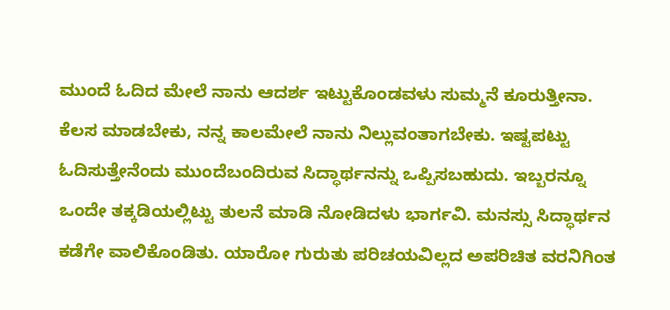ಮುಂದೆ ಓದಿದ ಮೇಲೆ ನಾನು ಆದರ್ಶ ಇಟ್ಟುಕೊಂಡವಳು ಸುಮ್ಮನೆ ಕೂರುತ್ತೀನಾ. ಕೆಲಸ ಮಾಡಬೇಕು, ನನ್ನ ಕಾಲಮೇಲೆ ನಾನು ನಿಲ್ಲುವಂತಾಗಬೇಕು. ಇಷ್ಟಪಟ್ಟು ಓದಿಸುತ್ತೇನೆಂದು ಮುಂದೆಬಂದಿರುವ ಸಿದ್ಧಾರ್ಥನನ್ನು ಒಪ್ಪಿಸಬಹುದು. ಇಬ್ಬರನ್ನೂ ಒಂದೇ ತಕ್ಕಡಿಯಲ್ಲಿಟ್ಟು ತುಲನೆ ಮಾಡಿ ನೋಡಿದಳು ಭಾರ್ಗವಿ. ಮನಸ್ಸು ಸಿದ್ಧಾರ್ಥನ ಕಡೆಗೇ ವಾಲಿಕೊಂಡಿತು. ಯಾರೋ ಗುರುತು ಪರಿಚಯವಿಲ್ಲದ ಅಪರಿಚಿತ ವರನಿಗಿಂತ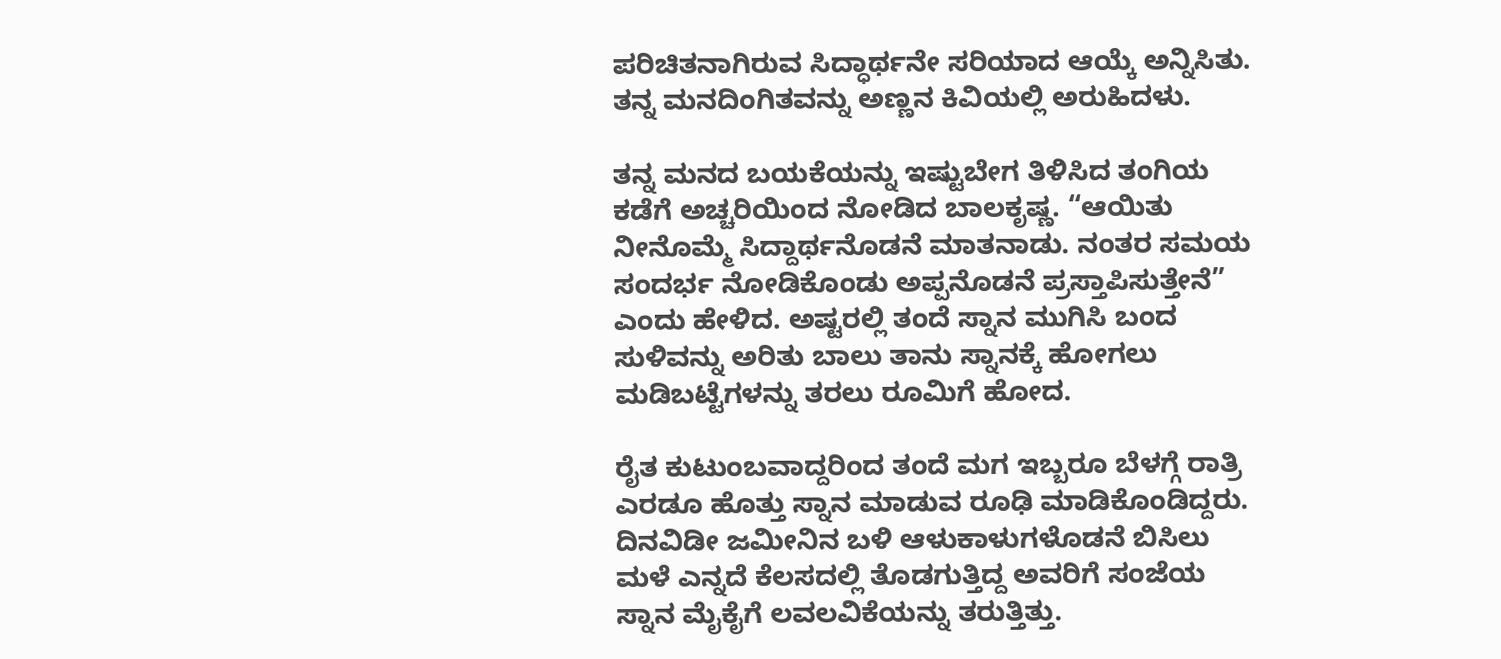ಪರಿಚಿತನಾಗಿರುವ ಸಿದ್ಧಾರ್ಥನೇ ಸರಿಯಾದ ಆಯ್ಕೆ ಅನ್ನಿಸಿತು. ತನ್ನ ಮನದಿಂಗಿತವನ್ನು ಅಣ್ಣನ ಕಿವಿಯಲ್ಲಿ ಅರುಹಿದಳು.

ತನ್ನ ಮನದ ಬಯಕೆಯನ್ನು ಇಷ್ಟುಬೇಗ ತಿಳಿಸಿದ ತಂಗಿಯ ಕಡೆಗೆ ಅಚ್ಚರಿಯಿಂದ ನೋಡಿದ ಬಾಲಕೃಷ್ಣ. “ಆಯಿತು ನೀನೊಮ್ಮೆ ಸಿದ್ದಾರ್ಥನೊಡನೆ ಮಾತನಾಡು. ನಂತರ ಸಮಯ ಸಂದರ್ಭ ನೋಡಿಕೊಂಡು ಅಪ್ಪನೊಡನೆ ಪ್ರಸ್ತಾಪಿಸುತ್ತೇನೆ” ಎಂದು ಹೇಳಿದ. ಅಷ್ಟರಲ್ಲಿ ತಂದೆ ಸ್ನಾನ ಮುಗಿಸಿ ಬಂದ ಸುಳಿವನ್ನು ಅರಿತು ಬಾಲು ತಾನು ಸ್ನಾನಕ್ಕೆ ಹೋಗಲು ಮಡಿಬಟ್ಟೆಗಳನ್ನು ತರಲು ರೂಮಿಗೆ ಹೋದ.

ರೈತ ಕುಟುಂಬವಾದ್ದರಿಂದ ತಂದೆ ಮಗ ಇಬ್ಬರೂ ಬೆಳಗ್ಗೆ ರಾತ್ರಿ ಎರಡೂ ಹೊತ್ತು ಸ್ನಾನ ಮಾಡುವ ರೂಢಿ ಮಾಡಿಕೊಂಡಿದ್ದರು. ದಿನವಿಡೀ ಜಮೀನಿನ ಬಳಿ ಆಳುಕಾಳುಗಳೊಡನೆ ಬಿಸಿಲು ಮಳೆ ಎನ್ನದೆ ಕೆಲಸದಲ್ಲಿ ತೊಡಗುತ್ತಿದ್ದ ಅವರಿಗೆ ಸಂಜೆಯ ಸ್ನಾನ ಮೈಕೈಗೆ ಲವಲವಿಕೆಯನ್ನು ತರುತ್ತಿತ್ತು.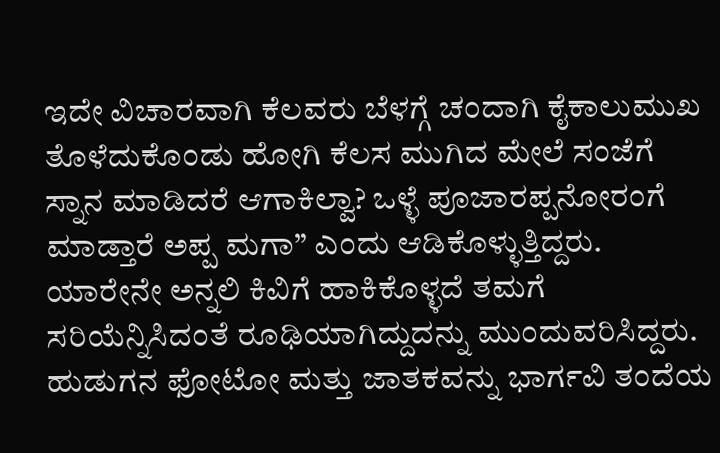ಇದೇ ವಿಚಾರವಾಗಿ ಕೆಲವರು ಬೆಳಗ್ಗೆ ಚಂದಾಗಿ ಕೈಕಾಲುಮುಖ ತೊಳೆದುಕೊಂಡು ಹೋಗಿ ಕೆಲಸ ಮುಗಿದ ಮೇಲೆ ಸಂಜೆಗೆ ಸ್ನಾನ ಮಾಡಿದರೆ ಆಗಾಕಿಲ್ವಾ? ಒಳ್ಳೆ ಪೂಜಾರಪ್ಪನೋರಂಗೆ ಮಾಡ್ತಾರೆ ಅಪ್ಪ ಮಗಾ” ಎಂದು ಆಡಿಕೊಳ್ಳುತ್ತಿದ್ದರು.
ಯಾರೇನೇ ಅನ್ನಲಿ ಕಿವಿಗೆ ಹಾಕಿಕೊಳ್ಳದೆ ತಮಗೆ ಸರಿಯೆನ್ನಿಸಿದಂತೆ ರೂಢಿಯಾಗಿದ್ದುದನ್ನು ಮುಂದುವರಿಸಿದ್ದರು. ಹುಡುಗನ ಫೋಟೋ ಮತ್ತು ಜಾತಕವನ್ನು ಭಾರ್ಗವಿ ತಂದೆಯ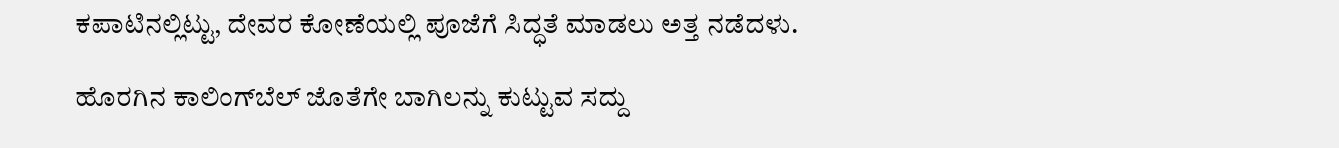ಕಪಾಟಿನಲ್ಲಿಟ್ಟು, ದೇವರ ಕೋಣೆಯಲ್ಲಿ ಪೂಜೆಗೆ ಸಿದ್ಧತೆ ಮಾಡಲು ಅತ್ತ ನಡೆದಳು.

ಹೊರಗಿನ ಕಾಲಿಂಗ್‌ಬೆಲ್ ಜೊತೆಗೇ ಬಾಗಿಲನ್ನು ಕುಟ್ಟುವ ಸದ್ದು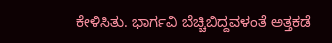ಕೇಳಿಸಿತು. ಭಾರ್ಗವಿ ಬೆಚ್ಚಿಬಿದ್ದವಳಂತೆ ಅತ್ತಕಡೆ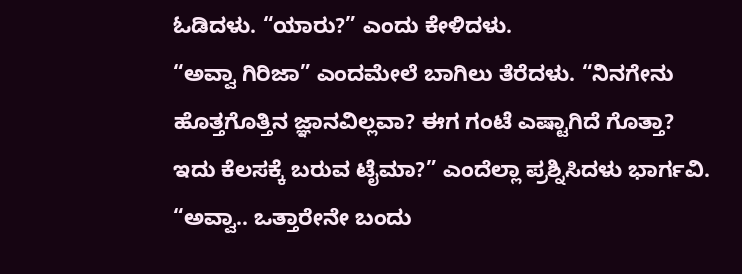ಓಡಿದಳು. “ಯಾರು?” ಎಂದು ಕೇಳಿದಳು.
“ಅವ್ವಾ ಗಿರಿಜಾ” ಎಂದಮೇಲೆ ಬಾಗಿಲು ತೆರೆದಳು. “ನಿನಗೇನು ಹೊತ್ತಗೊತ್ತಿನ ಜ್ಞಾನವಿಲ್ಲವಾ? ಈಗ ಗಂಟೆ ಎಷ್ಟಾಗಿದೆ ಗೊತ್ತಾ? ಇದು ಕೆಲಸಕ್ಕೆ ಬರುವ ಟೈಮಾ?” ಎಂದೆಲ್ಲಾ ಪ್ರಶ್ನಿಸಿದಳು ಭಾರ್ಗವಿ.
“ಅವ್ವಾ.. ಒತ್ತಾರೇನೇ ಬಂದು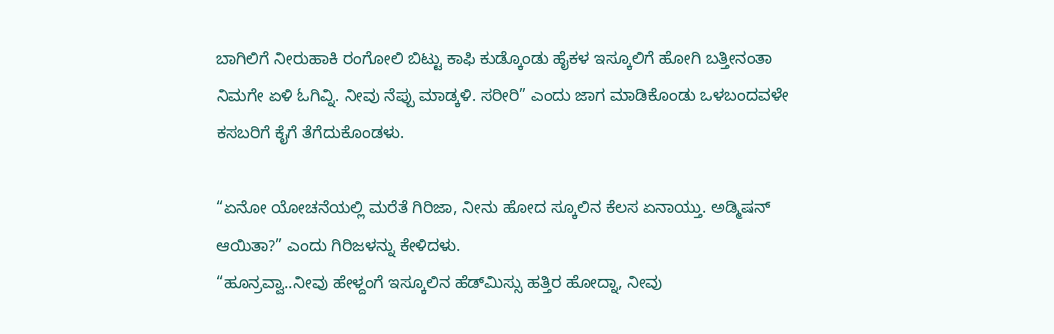ಬಾಗಿಲಿಗೆ ನೀರುಹಾಕಿ ರಂಗೋಲಿ ಬಿಟ್ಟು ಕಾಫಿ ಕುಡ್ಕೊಂಡು ಹೈಕಳ ಇಸ್ಕೂಲಿಗೆ ಹೋಗಿ ಬತ್ತೀನಂತಾ ನಿಮಗೇ ಏಳಿ ಓಗಿವ್ನಿ. ನೀವು ನೆಪ್ಪು ಮಾಡ್ಕಳಿ. ಸರೀರಿ” ಎಂದು ಜಾಗ ಮಾಡಿಕೊಂಡು ಒಳಬಂದವಳೇ ಕಸಬರಿಗೆ ಕೈಗೆ ತೆಗೆದುಕೊಂಡಳು.

“ಏನೋ ಯೋಚನೆಯಲ್ಲಿ ಮರೆತೆ ಗಿರಿಜಾ, ನೀನು ಹೋದ ಸ್ಕೂಲಿನ ಕೆಲಸ ಏನಾಯ್ತು. ಅಡ್ಮಿಷನ್ ಆಯಿತಾ?” ಎಂದು ಗಿರಿಜಳನ್ನು ಕೇಳಿದಳು.
“ಹೂನ್ರವ್ವಾ..ನೀವು ಹೇಳ್ದಂಗೆ ಇಸ್ಕೂಲಿನ ಹೆಡ್‌ಮಿಸ್ಸು ಹತ್ತಿರ ಹೋದ್ನಾ, ನೀವು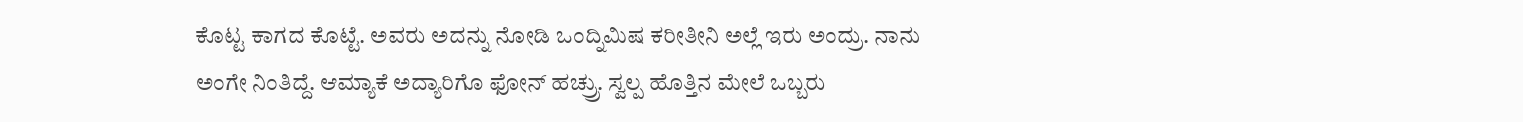ಕೊಟ್ಟ ಕಾಗದ ಕೊಟ್ಟೆ. ಅವರು ಅದನ್ನು ನೋಡಿ ಒಂದ್ನಿಮಿಷ ಕರೀತೀನಿ ಅಲ್ಲೆ ಇರು ಅಂದ್ರು. ನಾನು ಅಂಗೇ ನಿಂತಿದ್ದೆ. ಆಮ್ಯಾಕೆ ಅದ್ಯಾರಿಗೊ ಫೋನ್ ಹಚ್ರ‍್ರು. ಸ್ವಲ್ಪ ಹೊತ್ತಿನ ಮೇಲೆ ಒಬ್ಬರು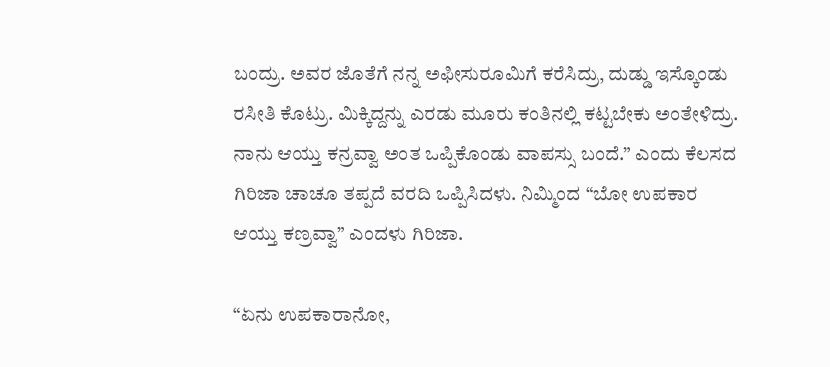ಬಂದ್ರು. ಅವರ ಜೊತೆಗೆ ನನ್ನ ಅಫೀಸುರೂಮಿಗೆ ಕರೆಸಿದ್ರು, ದುಡ್ಡು ಇಸ್ಕೊಂಡು ರಸೀತಿ ಕೊಟ್ರು. ಮಿಕ್ಕಿದ್ದನ್ನು ಎರಡು ಮೂರು ಕಂತಿನಲ್ಲಿ ಕಟ್ಟಬೇಕು ಅಂತೇಳಿದ್ರು. ನಾನು ಆಯ್ತು ಕನ್ರವ್ವಾ ಅಂತ ಒಪ್ಪಿಕೊಂಡು ವಾಪಸ್ಸು ಬಂದೆ.” ಎಂದು ಕೆಲಸದ ಗಿರಿಜಾ ಚಾಚೂ ತಪ್ಪದೆ ವರದಿ ಒಪ್ಪಿಸಿದಳು. ನಿಮ್ಮಿಂದ “ಬೋ ಉಪಕಾರ ಆಯ್ತು ಕಣ್ರವ್ವಾ” ಎಂದಳು ಗಿರಿಜಾ.

“ಏನು ಉಪಕಾರಾನೋ,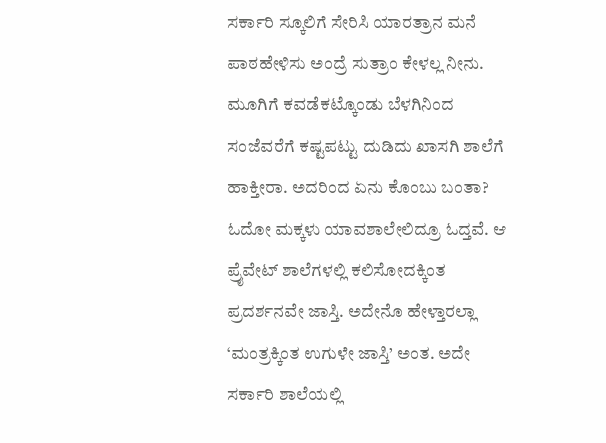ಸರ್ಕಾರಿ ಸ್ಕೂಲಿಗೆ ಸೇರಿಸಿ ಯಾರತ್ರಾನ ಮನೆ ಪಾಠಹೇಳಿಸು ಅಂದ್ರೆ ಸುತ್ರಾಂ ಕೇಳಲ್ಲ ನೀನು. ಮೂಗಿಗೆ ಕವಡೆಕಟ್ಕೊಂಡು ಬೆಳಗಿನಿಂದ ಸಂಜೆವರೆಗೆ ಕಷ್ಟಪಟ್ಟು ದುಡಿದು ಖಾಸಗಿ ಶಾಲೆಗೆ ಹಾಕ್ತೀರಾ. ಅದರಿಂದ ಏನು ಕೊಂಬು ಬಂತಾ? ಓದೋ ಮಕ್ಕಳು ಯಾವಶಾಲೇಲಿದ್ರೂ ಓದ್ತವೆ. ಆ ಪ್ರೈವೇಟ್ ಶಾಲೆಗಳಲ್ಲಿ ಕಲಿಸೋದಕ್ಕಿಂತ ಪ್ರದರ್ಶನವೇ ಜಾಸ್ತಿ. ಅದೇನೊ ಹೇಳ್ತಾರಲ್ಲಾ ‘ಮಂತ್ರಕ್ಕಿಂತ ಉಗುಳೇ ಜಾಸ್ತಿ’ ಅಂತ. ಅದೇ ಸರ್ಕಾರಿ ಶಾಲೆಯಲ್ಲಿ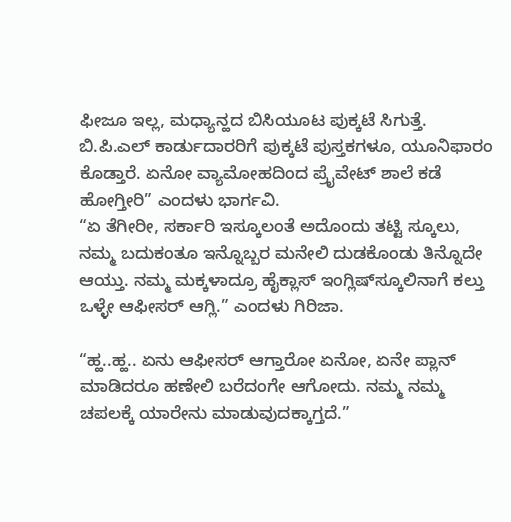ಫೀಜೂ ಇಲ್ಲ, ಮಧ್ಯಾನ್ಹದ ಬಿಸಿಯೂಟ ಪುಕ್ಕಟೆ ಸಿಗುತ್ತೆ. ಬಿ.ಪಿ.ಎಲ್ ಕಾರ್ಡುದಾರರಿಗೆ ಪುಕ್ಕಟೆ ಪುಸ್ತಕಗಳೂ, ಯೂನಿಫಾರಂ ಕೊಡ್ತಾರೆ. ಏನೋ ವ್ಯಾಮೋಹದಿಂದ ಪ್ರೈವೇಟ್ ಶಾಲೆ ಕಡೆ ಹೋಗ್ತೀರಿ” ಎಂದಳು ಭಾರ್ಗವಿ.
“ಏ ತೆಗೀರೀ, ಸರ್ಕಾರಿ ಇಸ್ಕೂಲಂತೆ ಅದೊಂದು ತಟ್ಟಿ ಸ್ಕೂಲು, ನಮ್ಮ ಬದುಕಂತೂ ಇನ್ನೊಬ್ಬರ ಮನೇಲಿ ದುಡಕೊಂಡು ತಿನ್ನೊದೇ ಆಯ್ತು. ನಮ್ಮ ಮಕ್ಕಳಾದ್ರೂ ಹೈಕ್ಲಾಸ್ ಇಂಗ್ಲಿಷ್‌ಸ್ಕೂಲಿನಾಗೆ ಕಲ್ತು ಒಳ್ಳೇ ಆಫೀಸರ್ ಆಗ್ಲಿ.” ಎಂದಳು ಗಿರಿಜಾ.

“ಹ್ಹ..ಹ್ಹ.. ಏನು ಆಫೀಸರ್ ಆಗ್ತಾರೋ ಏನೋ, ಏನೇ ಪ್ಲಾನ್ ಮಾಡಿದರೂ ಹಣೇಲಿ ಬರೆದಂಗೇ ಆಗೋದು. ನಮ್ಮ ನಮ್ಮ ಚಪಲಕ್ಕೆ ಯಾರೇನು ಮಾಡುವುದಕ್ಕಾಗ್ತದೆ.”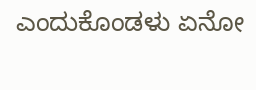ಎಂದುಕೊಂಡಳು ಏನೋ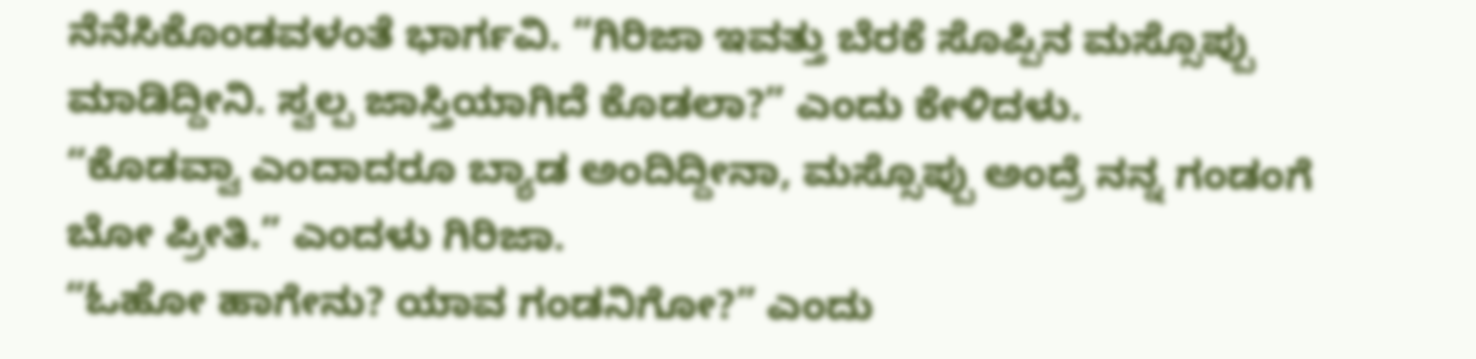ನೆನೆಸಿಕೊಂಡವಳಂತೆ ಭಾರ್ಗವಿ. “ಗಿರಿಜಾ ಇವತ್ತು ಬೆರಕೆ ಸೊಪ್ಪಿನ ಮಸ್ಸೊಪ್ಪು ಮಾಡಿದ್ದೀನಿ. ಸ್ವಲ್ಪ ಜಾಸ್ತಿಯಾಗಿದೆ ಕೊಡಲಾ?” ಎಂದು ಕೇಳಿದಳು.
“ಕೊಡವ್ವಾ ಎಂದಾದರೂ ಬ್ಯಾಡ ಅಂದಿದ್ದೀನಾ, ಮಸ್ಸೊಪ್ಪು ಅಂದ್ರೆ ನನ್ನ ಗಂಡಂಗೆ ಬೋ ಪ್ರೀತಿ.” ಎಂದಳು ಗಿರಿಜಾ.
“ಓಹೋ ಹಾಗೇನು? ಯಾವ ಗಂಡನಿಗೋ?” ಎಂದು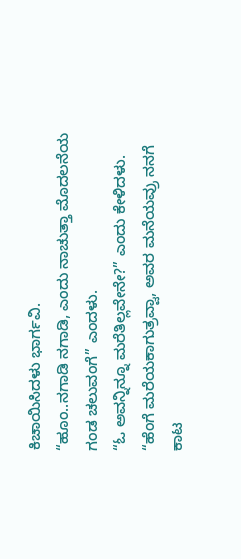ಕಿಚಾಯಿಸಿದಳು ಭಾರ್ಗವಿ.
“ಹೂಂ..ನಗಾಡಿ ನಗಾಡಿ, ಎಂದು ನಾಚುತ್ತಾ ಮೊದಲನೆಯ ಗಂಡ ಚಲುವಂಗೆ” ಎಂದಳು.
“ಓ ಅವನ್ನಿನ್ನೂ ಮರೆತಿಲ್ಲವೇನೇ?” ಎಂದು ಕೇಳಿದಳು.
“ಹೆಂಗೆ ಮರೆಯಕಾಗುತ್ರವ್ವಾ, ಅವರ ಮನೆಯವ್ರು ನನಗೆ ಕಾಟ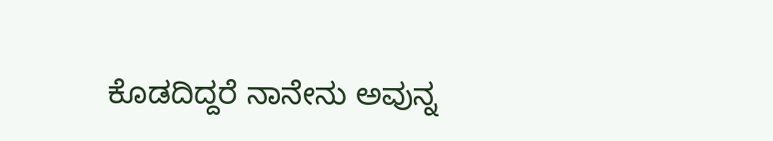ಕೊಡದಿದ್ದರೆ ನಾನೇನು ಅವುನ್ನ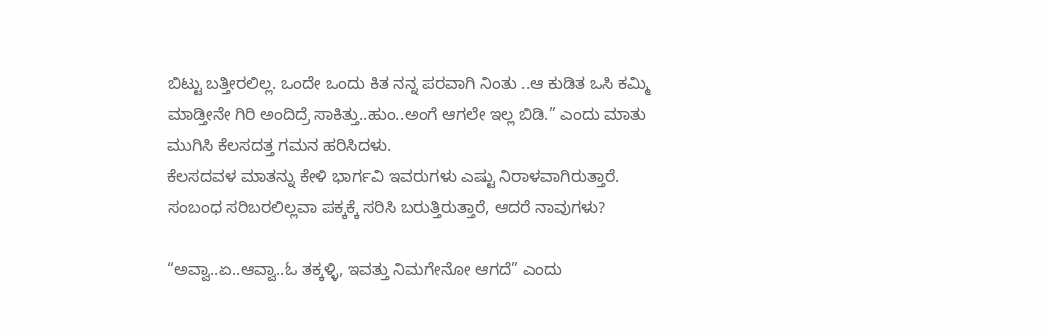ಬಿಟ್ಟು ಬತ್ತೀರಲಿಲ್ಲ. ಒಂದೇ ಒಂದು ಕಿತ ನನ್ನ ಪರವಾಗಿ ನಿಂತು ..ಆ ಕುಡಿತ ಒಸಿ ಕಮ್ಮಿ ಮಾಡ್ತೀನೇ ಗಿರಿ ಅಂದಿದ್ರೆ ಸಾಕಿತ್ತು..ಹುಂ..ಅಂಗೆ ಆಗಲೇ ಇಲ್ಲ ಬಿಡಿ.” ಎಂದು ಮಾತು ಮುಗಿಸಿ ಕೆಲಸದತ್ತ ಗಮನ ಹರಿಸಿದಳು.
ಕೆಲಸದವಳ ಮಾತನ್ನು ಕೇಳಿ ಭಾರ್ಗವಿ ಇವರುಗಳು ಎಷ್ಟು ನಿರಾಳವಾಗಿರುತ್ತಾರೆ. ಸಂಬಂಧ ಸರಿಬರಲಿಲ್ಲವಾ ಪಕ್ಕಕ್ಕೆ ಸರಿಸಿ ಬರುತ್ತಿರುತ್ತಾರೆ, ಆದರೆ ನಾವುಗಳು?

“ಅವ್ವಾ..ಏ..ಆವ್ವಾ..ಓ ತಕ್ಕಳ್ಳಿ, ಇವತ್ತು ನಿಮಗೇನೋ ಆಗದೆ” ಎಂದು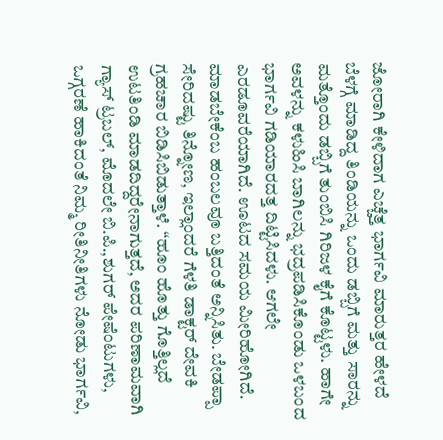ಜೋರಾಗಿ ಕೇಳಿದಾಗ ಎಚ್ಚೆತ್ತ ಭಾರ್ಗವಿ ಮಾರುತ್ತರ ಹೇಳದೆ ಬೆಳಗ್ಗೆ ಮಾಡಿದ್ದ ತಿಂಡಿಯನ್ನು ಒಂದು ಡಬ್ಬಿಗೆ ಮತ್ತು ಸಾರನ್ನು ಮತ್ತೊಂದು ಡಬ್ಬಿಗೆ ತುಂಬಿಸಿ ಗಿರಿಜಳ ಕೈಗೆ ಕೊಟ್ಟಳು. ಹಾಗೇ ಅವಳನ್ನು ಕಳುಹಿಸಿ ಬಾಗಿಲನ್ನು ಭದ್ರಪಡಿಸಿಕೊಂಡು ಒಳಬಂದ ಭಾರ್ಗವಿ ಗಡಿಯಾರದತ್ತ ದಿಟ್ಟಿಸಿದಳು. ಆಗಲೇ ಎರಡೂವರೆಯಾಗಿದೆ. ಊಟದ ಸಮಯ ಮೀರಿಹೋಗಿದೆ. ಮಾಡಬೇಕೆಂಬ ಹಂಬಲವೂ ಬತ್ತಿದಂತೆ ಅನ್ನಿಸಿತು. ಬೇಡಪ್ಪಾ ಸೇರಿದಷ್ಟು ತಿನ್ನೋಣ, ಇಲ್ಲಾಂದರೆ ಗೆಳತಿ ಡಾಕ್ಟರ್ ದೇವಕಿ ಗ್ರಹಚಾರ ಬಿಡಿಸಿಬಿಡುತ್ತಾಳೆ. “ಹೂಂ ಹೊತ್ತು ಗೊತ್ತಿಲ್ಲದೆ ಉಟತಿಂಡಿ ಮಾಡದಿದ್ದರೇನಾಗುತ್ತದೆ, ಅದರ ಪರಿಣಾಮವಾಗಿ ಗ್ಯಾಸ್ ಟ್ರಬಲ್, ಮೊದಲೇ ಬಿ.ಪಿ.,ಶುಗರ್ ಪೇಷೆಂಟುಗಳು, ಒಗ್ಗರಣೆ ಹಾಕಿದಂತೆ ನಿಮ್ಮ ರೀತಿನೀತಿಗಳು ನೋಡು ಭಾರ್ಗವಿ,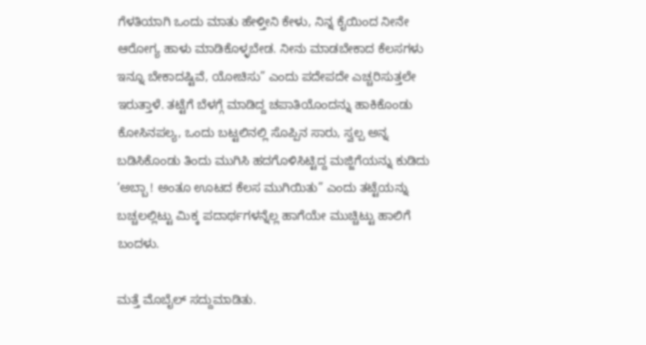ಗೆಳತಿಯಾಗಿ ಒಂದು ಮಾತು ಹೇಳ್ತೀನಿ ಕೇಳು, ನಿನ್ನ ಕೈಯಿಂದ ನೀನೇ ಆರೋಗ್ಯ ಹಾಳು ಮಾಡಿಕೊಳ್ಳಬೇಡ. ನೀನು ಮಾಡಬೇಕಾದ ಕೆಲಸಗಳು ಇನ್ನೂ ಬೇಕಾದಷ್ಟಿವೆ, ಯೋಚಿಸು” ಎಂದು ಪದೇಪದೇ ಎಚ್ಚರಿಸುತ್ತಲೇ ಇರುತ್ತಾಳೆ. ತಟ್ಟೆಗೆ ಬೆಳಗ್ಗೆ ಮಾಡಿದ್ದ ಚಪಾತಿಯೊಂದನ್ನು ಹಾಕಿಕೊಂಡು ಕೋಸಿನಪಲ್ಯ, ಒಂದು ಬಟ್ಟಲಿನಲ್ಲಿ ಸೊಪ್ಪಿನ ಸಾರು, ಸ್ವಲ್ಪ ಅನ್ನ ಬಡಿಸಿಕೊಂಡು ತಿಂದು ಮುಗಿಸಿ ಹದಗೊಳಿಸಿಟ್ಟಿದ್ದ ಮಜ್ಜಿಗೆಯನ್ನು ಕುಡಿದು ‘ಅಬ್ಬಾ ! ಅಂತೂ ಊಟದ ಕೆಲಸ ಮುಗಿಯಿತು” ಎಂದು ತಟ್ಟೆಯನ್ನು ಬಚ್ಚಲಲ್ಲಿಟ್ಟು ಮಿಕ್ಕ ಪದಾರ್ಥಗಳನ್ನೆಲ್ಲ ಹಾಗೆಯೇ ಮುಚ್ಚಿಟ್ಟು ಹಾಲಿಗೆ ಬಂದಳು.

ಮತ್ತೆ ಮೊಬೈಲ್ ಸದ್ದುಮಾಡಿತು.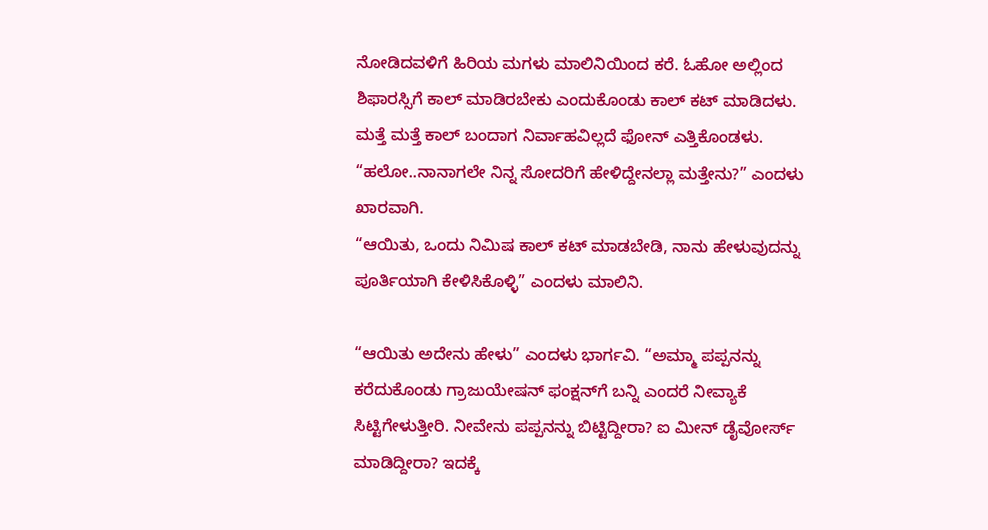ನೋಡಿದವಳಿಗೆ ಹಿರಿಯ ಮಗಳು ಮಾಲಿನಿಯಿಂದ ಕರೆ. ಓಹೋ ಅಲ್ಲಿಂದ ಶಿಫಾರಸ್ಸಿಗೆ ಕಾಲ್ ಮಾಡಿರಬೇಕು ಎಂದುಕೊಂಡು ಕಾಲ್ ಕಟ್ ಮಾಡಿದಳು. ಮತ್ತೆ ಮತ್ತೆ ಕಾಲ್ ಬಂದಾಗ ನಿರ್ವಾಹವಿಲ್ಲದೆ ಫೋನ್ ಎತ್ತಿಕೊಂಡಳು. “ಹಲೋ..ನಾನಾಗಲೇ ನಿನ್ನ ಸೋದರಿಗೆ ಹೇಳಿದ್ದೇನಲ್ಲಾ ಮತ್ತೇನು?” ಎಂದಳು ಖಾರವಾಗಿ.
“ಆಯಿತು, ಒಂದು ನಿಮಿಷ ಕಾಲ್ ಕಟ್ ಮಾಡಬೇಡಿ, ನಾನು ಹೇಳುವುದನ್ನು ಪೂರ್ತಿಯಾಗಿ ಕೇಳಿಸಿಕೊಳ್ಳಿ” ಎಂದಳು ಮಾಲಿನಿ.

“ಆಯಿತು ಅದೇನು ಹೇಳು” ಎಂದಳು ಭಾರ್ಗವಿ. “ಅಮ್ಮಾ ಪಪ್ಪನನ್ನು ಕರೆದುಕೊಂಡು ಗ್ರಾಜುಯೇಷನ್ ಫಂಕ್ಷನ್‌ಗೆ ಬನ್ನಿ ಎಂದರೆ ನೀವ್ಯಾಕೆ ಸಿಟ್ಟಿಗೇಳುತ್ತೀರಿ. ನೀವೇನು ಪಪ್ಪನನ್ನು ಬಿಟ್ಟಿದ್ದೀರಾ? ಐ ಮೀನ್ ಡೈವೋರ್ಸ್ ಮಾಡಿದ್ದೀರಾ? ಇದಕ್ಕೆ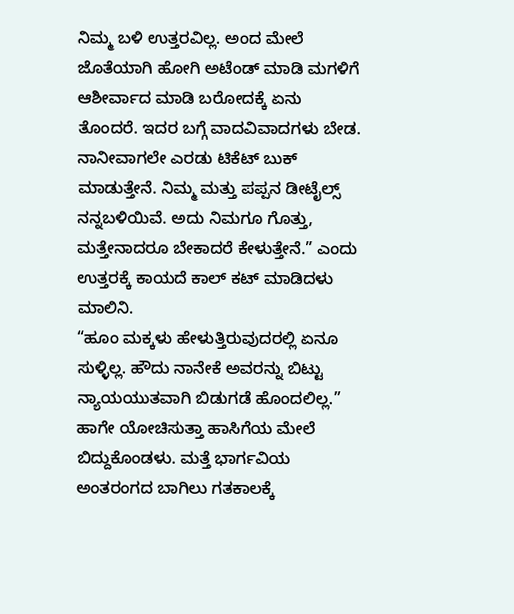ನಿಮ್ಮ ಬಳಿ ಉತ್ತರವಿಲ್ಲ. ಅಂದ ಮೇಲೆ ಜೊತೆಯಾಗಿ ಹೋಗಿ ಅಟೆಂಡ್ ಮಾಡಿ ಮಗಳಿಗೆ ಆಶೀರ್ವಾದ ಮಾಡಿ ಬರೋದಕ್ಕೆ ಏನು ತೊಂದರೆ. ಇದರ ಬಗ್ಗೆ ವಾದವಿವಾದಗಳು ಬೇಡ. ನಾನೀವಾಗಲೇ ಎರಡು ಟಿಕೆಟ್ ಬುಕ್ ಮಾಡುತ್ತೇನೆ. ನಿಮ್ಮ ಮತ್ತು ಪಪ್ಪನ ಡೀಟೈಲ್ಸ್ ನನ್ನಬಳಿಯಿವೆ. ಅದು ನಿಮಗೂ ಗೊತ್ತು, ಮತ್ತೇನಾದರೂ ಬೇಕಾದರೆ ಕೇಳುತ್ತೇನೆ.” ಎಂದು ಉತ್ತರಕ್ಕೆ ಕಾಯದೆ ಕಾಲ್ ಕಟ್ ಮಾಡಿದಳು ಮಾಲಿನಿ.
“ಹೂಂ ಮಕ್ಕಳು ಹೇಳುತ್ತಿರುವುದರಲ್ಲಿ ಏನೂ ಸುಳ್ಳಿಲ್ಲ. ಹೌದು ನಾನೇಕೆ ಅವರನ್ನು ಬಿಟ್ಟು ನ್ಯಾಯಯುತವಾಗಿ ಬಿಡುಗಡೆ ಹೊಂದಲಿಲ್ಲ.” ಹಾಗೇ ಯೋಚಿಸುತ್ತಾ ಹಾಸಿಗೆಯ ಮೇಲೆ ಬಿದ್ದುಕೊಂಡಳು. ಮತ್ತೆ ಭಾರ್ಗವಿಯ ಅಂತರಂಗದ ಬಾಗಿಲು ಗತಕಾಲಕ್ಕೆ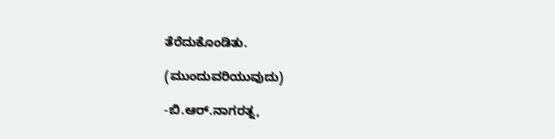ತೆರೆದುಕೊಂಡಿತು.

(ಮುಂದುವರಿಯುವುದು)

-ಬಿ.ಆರ್.ನಾಗರತ್ನ,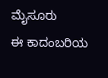ಮೈಸೂರು
ಈ ಕಾದಂಬರಿಯ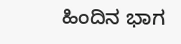ಹಿಂದಿನ ಭಾಗ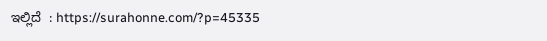ಇಲ್ಲಿದೆ  : https://surahonne.com/?p=45335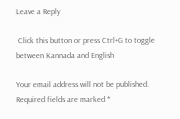Leave a Reply

 Click this button or press Ctrl+G to toggle between Kannada and English

Your email address will not be published. Required fields are marked *